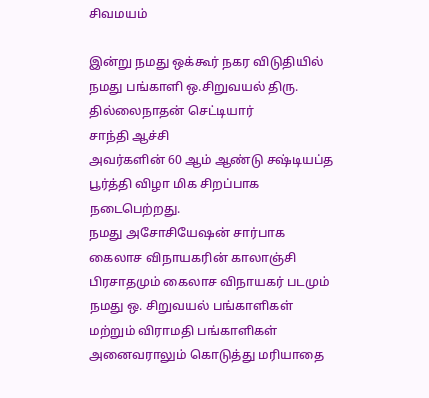சிவமயம்

இன்று நமது ஒக்கூர் நகர விடுதியில் நமது பங்காளி ஒ.சிறுவயல் திரு. தில்லைநாதன் செட்டியார்
சாந்தி ஆச்சி
அவர்களின் 60 ஆம் ஆண்டு சஷ்டியப்த பூர்த்தி விழா மிக சிறப்பாக நடைபெற்றது.
நமது அசோசியேஷன் சார்பாக கைலாச விநாயகரின் காலாஞ்சி பிரசாதமும் கைலாச விநாயகர் படமும் நமது ஒ. சிறுவயல் பங்காளிகள் மற்றும் விராமதி பங்காளிகள் அனைவராலும் கொடுத்து மரியாதை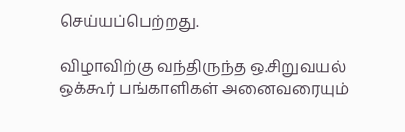செய்யப்பெற்றது.

விழாவிற்கு வந்திருந்த ஒ.சிறுவயல் ஒக்கூர் பங்காளிகள் அனைவரையும்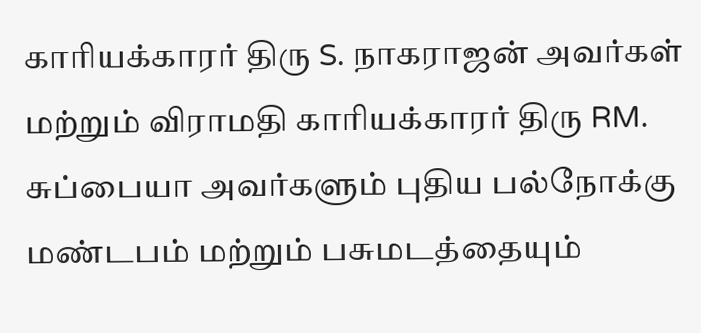காரியக்காரர் திரு S. நாகராஜன் அவர்கள் மற்றும் விராமதி காரியக்காரர் திரு RM. சுப்பையா அவர்களும் புதிய பல்நோக்கு மண்டபம் மற்றும் பசுமடத்தையும்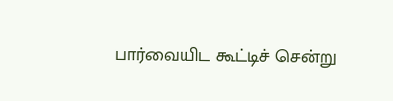பார்வையிட கூட்டிச் சென்று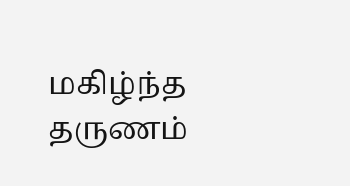மகிழ்ந்த தருணம்